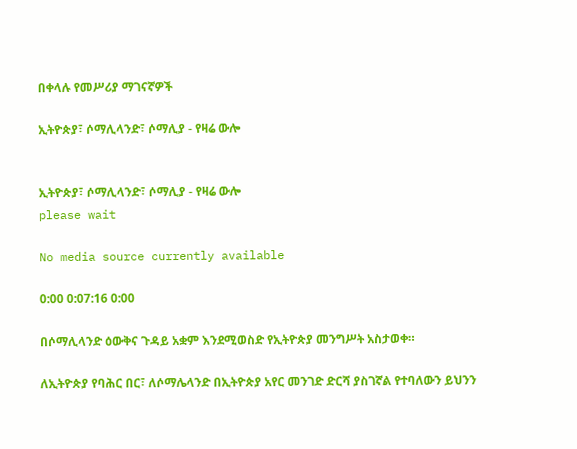በቀላሉ የመሥሪያ ማገናኛዎች

ኢትዮጵያ፣ ሶማሊላንድ፣ ሶማሊያ - የዛሬ ውሎ


ኢትዮጵያ፣ ሶማሊላንድ፣ ሶማሊያ - የዛሬ ውሎ
please wait

No media source currently available

0:00 0:07:16 0:00

በሶማሊላንድ ዕውቅና ጉዳይ አቋም እንደሚወስድ የኢትዮጵያ መንግሥት አስታወቀ።

ለኢትዮጵያ የባሕር በር፣ ለሶማሌላንድ በኢትዮጵያ አየር መንገድ ድርሻ ያስገኛል የተባለውን ይህንን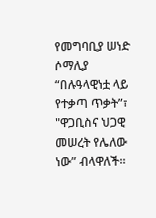የመግባቢያ ሠነድ ሶማሊያ “በሉዓላዊነቷ ላይ የተቃጣ ጥቃት”፣ "ዋጋቢስና ህጋዊ መሠረት የሌለው ነው” ብላዋለች።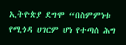ኢትዮጵያ ደግሞ “በስምምነቱ የሚጎዳ ሀገርም ሆነ የተጣሰ ሕግ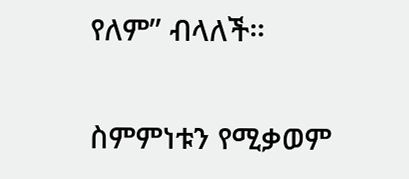የለም” ብላለች።

ስምምነቱን የሚቃወም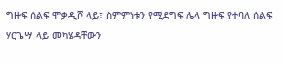ግዙፍ ሰልፍ ሞቃዲሾ ላይ፣ ስምምነቱን የሚደግፍ ሌላ ግዙፍ የተባለ ሰልፍ ሃርጌሣ ላይ መካሄዳቸውን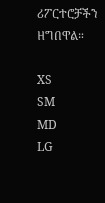ሪፖርተሮቻችን ዘግበዋል።

XS
SM
MD
LG